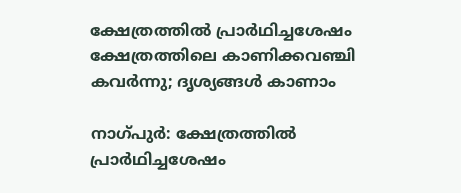ക്ഷേത്രത്തിൽ പ്രാർഥിച്ചശേഷം ക്ഷേത്രത്തിലെ കാണിക്കവഞ്ചി കവർന്നു; ദൃശ്യങ്ങൾ കാണാം

നാഗ്പുർ: ക്ഷേത്രത്തിൽ പ്രാർഥിച്ചശേഷം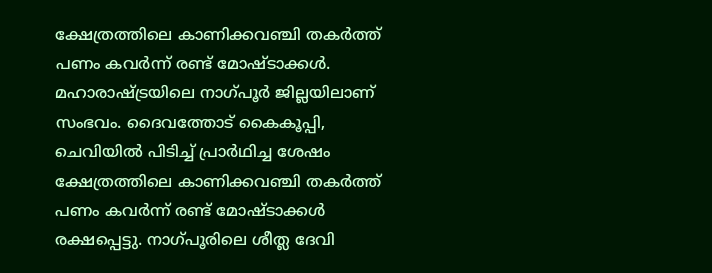ക്ഷേത്രത്തിലെ കാണിക്കവഞ്ചി തകർത്ത് പണം കവർന്ന് രണ്ട് മോഷ്ടാക്കൾ. മഹാരാഷ്ട്രയിലെ നാഗ്പൂർ ജില്ലയിലാണ് സംഭവം. ദൈവത്തോട് കൈകൂപ്പി, ചെവിയിൽ പിടിച്ച് പ്രാർഥിച്ച ശേഷം ക്ഷേത്രത്തിലെ കാണിക്കവഞ്ചി തകർത്ത് പണം കവർന്ന് രണ്ട് മോഷ്ടാക്കൾ രക്ഷപ്പെട്ടു. നാഗ്പൂരിലെ ശീത്ല ദേവി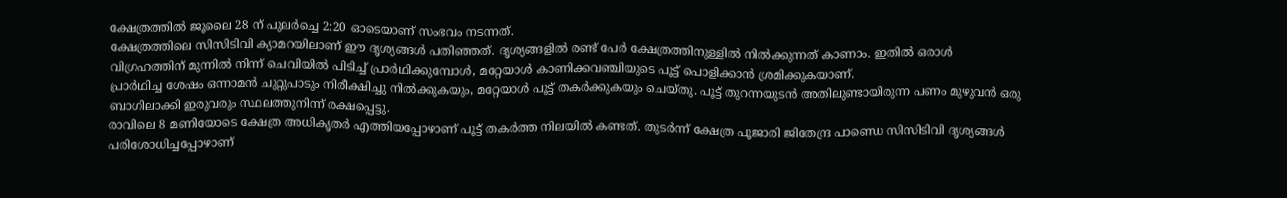ക്ഷേത്രത്തിൽ ജൂലൈ 28 ന് പുലർച്ചെ 2:20 ഓടെയാണ് സംഭവം നടന്നത്.
ക്ഷേത്രത്തിലെ സിസിടിവി ക്യാമറയിലാണ് ഈ ദൃശ്യങ്ങൾ പതിഞ്ഞത്. ദൃശ്യങ്ങളിൽ രണ്ട് പേർ ക്ഷേത്രത്തിനുള്ളിൽ നിൽക്കുന്നത് കാണാം. ഇതിൽ ഒരാൾ വിഗ്രഹത്തിന് മുന്നിൽ നിന്ന് ചെവിയിൽ പിടിച്ച് പ്രാർഥിക്കുമ്പോൾ, മറ്റേയാൾ കാണിക്കവഞ്ചിയുടെ പൂട്ട് പൊളിക്കാൻ ശ്രമിക്കുകയാണ്.
പ്രാർഥിച്ച ശേഷം ഒന്നാമൻ ചുറ്റുപാടും നിരീക്ഷിച്ചു നിൽക്കുകയും, മറ്റേയാൾ പൂട്ട് തകർക്കുകയും ചെയ്തു. പൂട്ട് തുറന്നയുടൻ അതിലുണ്ടായിരുന്ന പണം മുഴുവൻ ഒരു ബാഗിലാക്കി ഇരുവരും സ്ഥലത്തുനിന്ന് രക്ഷപ്പെട്ടു.
രാവിലെ 8 മണിയോടെ ക്ഷേത്ര അധികൃതർ എത്തിയപ്പോഴാണ് പൂട്ട് തകർത്ത നിലയിൽ കണ്ടത്. തുടർന്ന് ക്ഷേത്ര പൂജാരി ജിതേന്ദ്ര പാണ്ഡെ സിസിടിവി ദൃശ്യങ്ങൾ പരിശോധിച്ചപ്പോഴാണ്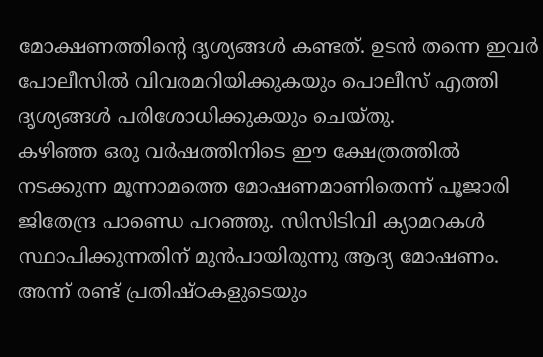മോക്ഷണത്തിന്റെ ദൃശ്യങ്ങൾ കണ്ടത്. ഉടൻ തന്നെ ഇവർ പോലീസിൽ വിവരമറിയിക്കുകയും പൊലീസ് എത്തി ദൃശ്യങ്ങൾ പരിശോധിക്കുകയും ചെയ്തു.
കഴിഞ്ഞ ഒരു വർഷത്തിനിടെ ഈ ക്ഷേത്രത്തിൽ നടക്കുന്ന മൂന്നാമത്തെ മോഷണമാണിതെന്ന് പൂജാരി ജിതേന്ദ്ര പാണ്ഡെ പറഞ്ഞു. സിസിടിവി ക്യാമറകൾ സ്ഥാപിക്കുന്നതിന് മുൻപായിരുന്നു ആദ്യ മോഷണം. അന്ന് രണ്ട് പ്രതിഷ്ഠകളുടെയും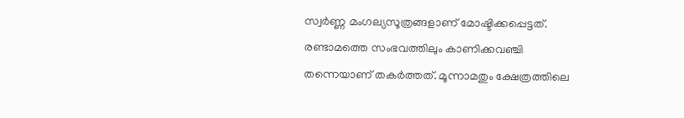സ്വർണ്ണ മംഗല്യസൂത്രങ്ങളാണ് മോഷ്ടിക്കപ്പെട്ടത്.
രണ്ടാമത്തെ സംഭവത്തിലും കാണിക്കവഞ്ചി തന്നെയാണ് തകർത്തത്. മൂന്നാമതും ക്ഷേത്രത്തിലെ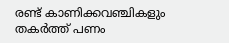രണ്ട് കാണിക്കവഞ്ചികളും തകർത്ത് പണം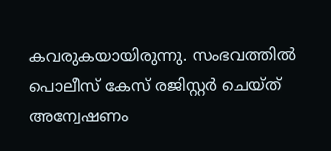കവരുകയായിരുന്നു. സംഭവത്തിൽ പൊലീസ് കേസ് രജിസ്റ്റർ ചെയ്ത് അന്വേഷണം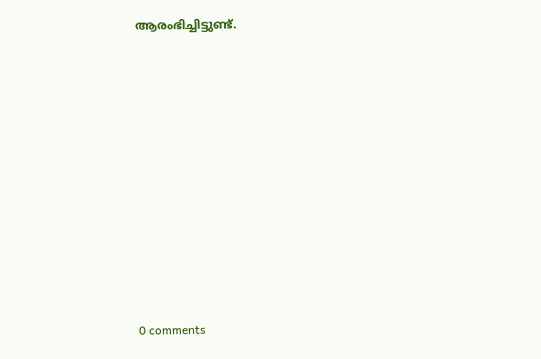ആരംഭിച്ചിട്ടുണ്ട്.










0 comments